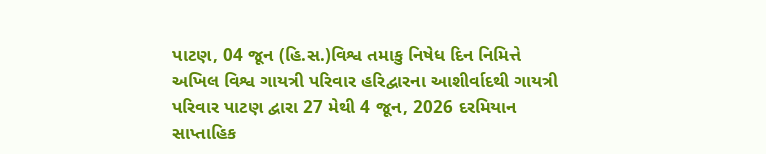પાટણ, 04 જૂન (હિ.સ.)વિશ્વ તમાકુ નિષેધ દિન નિમિત્તે અખિલ વિશ્વ ગાયત્રી પરિવાર હરિદ્વારના આશીર્વાદથી ગાયત્રી પરિવાર પાટણ દ્વારા 27 મેથી 4 જૂન, 2026 દરમિયાન સાપ્તાહિક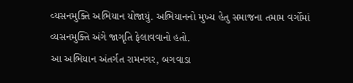વ્યસનમુક્તિ અભિયાન યોજાયું. અભિયાનનો મુખ્ય હેતુ સમાજના તમામ વર્ગોમાં વ્યસનમુક્તિ અંગે જાગૃતિ ફેલાવવાનો હતો.
આ અભિયાન અંતર્ગત રામનગર, બગવાડા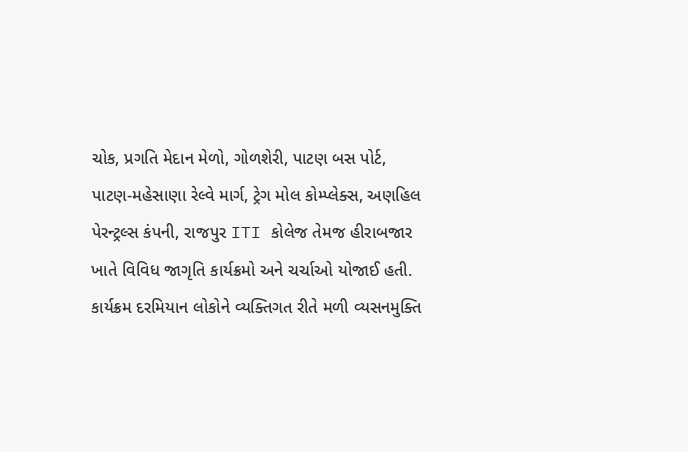ચોક, પ્રગતિ મેદાન મેળો, ગોળશેરી, પાટણ બસ પોર્ટ, પાટણ-મહેસાણા રેલ્વે માર્ગ, ટ્રેગ મોલ કોમ્પ્લેક્સ, અણહિલ પેરન્ટ્રલ્સ કંપની, રાજપુર ITI કોલેજ તેમજ હીરાબજાર ખાતે વિવિધ જાગૃતિ કાર્યક્રમો અને ચર્ચાઓ યોજાઈ હતી.
કાર્યક્રમ દરમિયાન લોકોને વ્યક્તિગત રીતે મળી વ્યસનમુક્તિ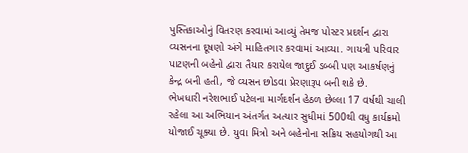પુસ્તિકાઓનું વિતરણ કરવામાં આવ્યું તેમજ પોસ્ટર પ્રદર્શન દ્વારા વ્યસનના દૂષણો અંગે માહિતગાર કરવામાં આવ્યા. ગાયત્રી પરિવાર પાટણની બહેનો દ્વારા તૈયાર કરાયેલ જાદુઈ ડબ્બી પણ આકર્ષણનું કેન્દ્ર બની હતી, જે વ્યસન છોડવા પ્રેરણારૂપ બની શકે છે.
ભેખધારી નરેશભાઈ પટેલના માર્ગદર્શન હેઠળ છેલ્લા 17 વર્ષથી ચાલી રહેલા આ અભિયાન અંતર્ગત અત્યાર સુધીમાં 500થી વધુ કાર્યક્રમો યોજાઈ ચૂક્યા છે. યુવા મિત્રો અને બહેનોના સક્રિય સહયોગથી આ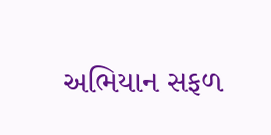અભિયાન સફળ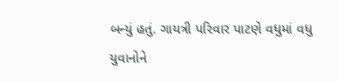બન્યું હતું. ગાયત્રી પરિવાર પાટણે વધુમાં વધુ યુવાનોને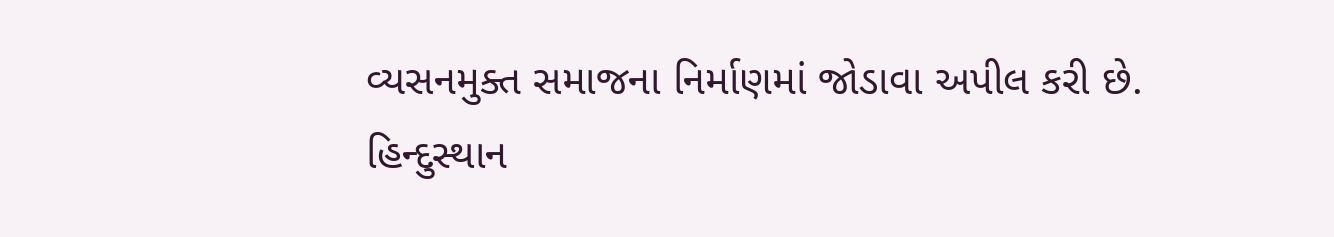વ્યસનમુક્ત સમાજના નિર્માણમાં જોડાવા અપીલ કરી છે.
હિન્દુસ્થાન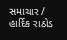સમાચાર / હાર્દિક રાઠોડ